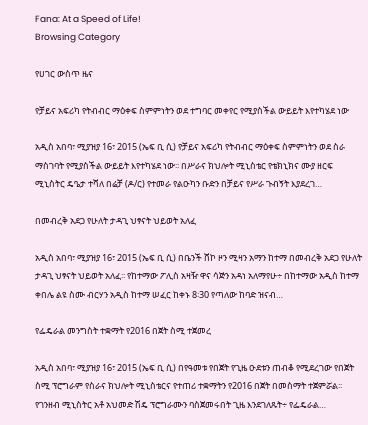Fana: At a Speed of Life!
Browsing Category

የሀገር ውስጥ ዜና

የቻይና አፍሪካ የትብብር ማዕቀፍ ስምምነትን ወደ ተግባር መቀየር የሚያስችል ውይይት እየተካሄደ ነው

አዲስ አበባ፣ ሚያዝያ 16፣ 2015 (ኤፍ ቢ ሲ) የቻይና አፍሪካ የትብብር ማዕቀፍ ስምምነትን ወደ ስራ ማስገባት የሚያስችል ውይይት እየተካሄደ ነው፡፡ በሥራና ክህሎት ሚኒስቴር የቴክኒክና ሙያ ዘርፍ ሚኒስትር ዴዔታ ተሻለ በሬቻ (ዶ/ር) የተመራ የልዑካን ቡድን በቻይና የሥራ ጉብኝት እያደረገ…

በመብረቅ አደጋ የሁለት ታዳጊ ህፃናት ህይወት አለፈ

አዲስ አበባ፣ ሚያዝያ 16፣ 2015 (ኤፍ ቢ ሲ) በቤንች ሸኮ ዞን ሚዛን አማን ከተማ በመብረቅ አደጋ የሁለት ታዳጊ ህፃናት ህይወት አለፈ፡፡ የከተማው ፖሊስ አዛዥ ዋና ሳጅን አዳነ አለማየሁ÷ በከተማው አዲስ ከተማ ቀበሌ ልዩ ስሙ ብርሃን አዲስ ከተማ ሠፈር ከቀኑ 8፡30 የጣለው ከባድ ዝናብ…

የፌዴራል መንግስት ተቋማት የ2016 በጀት ስሚ ተጀመረ

አዲስ አበባ፣ ሚያዝያ 16፣ 2015 (ኤፍ ቢ ሲ) በየዓመቱ የበጀት የጊዜ ዑደቱን ጠብቆ የሚደረገው የበጀት ስሚ ፕሮግራም የስራና ክህሎት ሚኒስቴርና የተጠሪ ተቋማትን የ2016 በጀት በመስማት ተጀምሯል፡፡ የገንዘብ ሚኒስትር አቶ አህመድ ሽዴ ፕሮግራሙን ባስጀመሩበት ጊዜ እንደገለጹት÷ የፌዴራል…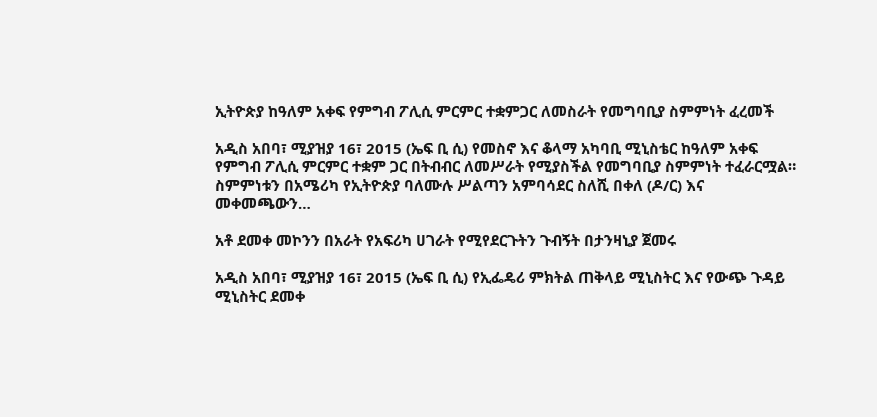ኢትዮጵያ ከዓለም አቀፍ የምግብ ፖሊሲ ምርምር ተቋምጋር ለመስራት የመግባቢያ ስምምነት ፈረመች

አዲስ አበባ፣ ሚያዝያ 16፣ 2015 (ኤፍ ቢ ሲ) የመስኖ እና ቆላማ አካባቢ ሚኒስቴር ከዓለም አቀፍ የምግብ ፖሊሲ ምርምር ተቋም ጋር በትብብር ለመሥራት የሚያስችል የመግባቢያ ስምምነት ተፈራርሟል። ስምምነቱን በአሜሪካ የኢትዮጵያ ባለሙሉ ሥልጣን አምባሳደር ስለሺ በቀለ (ዶ/ር) እና መቀመጫውን…

አቶ ደመቀ መኮንን በአራት የአፍሪካ ሀገራት የሚየደርጉትን ጉብኝት በታንዛኒያ ጀመሩ

አዲስ አበባ፣ ሚያዝያ 16፣ 2015 (ኤፍ ቢ ሲ) የኢፌዴሪ ምክትል ጠቅላይ ሚኒስትር እና የውጭ ጉዳይ ሚኒስትር ደመቀ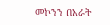መኮንን በአራት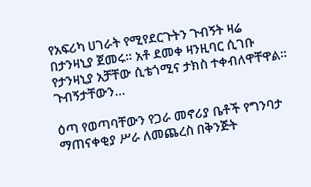የአፍሪካ ሀገራት የሚየደርጉትን ጉብኝት ዛሬ በታንዛኒያ ጀመሩ። አቶ ደመቀ ዛንዚባር ሲገቡ የታንዛኒያ አቻቸው ሲቴጎሚና ታክስ ተቀብለዋቸዋል። ጉብኝታቸውን…

ዕጣ የወጣባቸውን የጋራ መኖሪያ ቤቶች የግንባታ ማጠናቀቂያ ሥራ ለመጨረስ በቅንጅት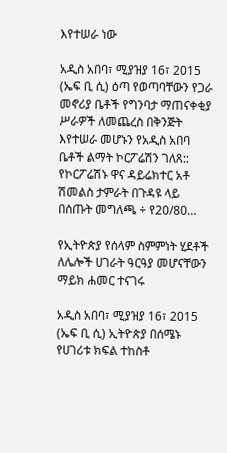እየተሠራ ነው

አዲስ አበባ፣ ሚያዝያ 16፣ 2015 (ኤፍ ቢ ሲ) ዕጣ የወጣባቸውን የጋራ መኖሪያ ቤቶች የግንባታ ማጠናቀቂያ ሥራዎች ለመጨረስ በቅንጅት እየተሠራ መሆኑን የአዲስ አበባ ቤቶች ልማት ኮርፖሬሽን ገለጸ:: የኮርፖሬሽኑ ዋና ዳይሬክተር አቶ ሽመልስ ታምራት በጉዳዩ ላይ በሰጡት መግለጫ ÷ የ20/80…

የኢትዮጵያ የሰላም ስምምነት ሂደቶች ለሌሎች ሀገራት ዓርዓያ መሆናቸውን ማይክ ሐመር ተናገሩ

አዲስ አበባ፣ ሚያዝያ 16፣ 2015 (ኤፍ ቢ ሲ) ኢትዮጵያ በሰሜኑ የሀገሪቱ ክፍል ተከስቶ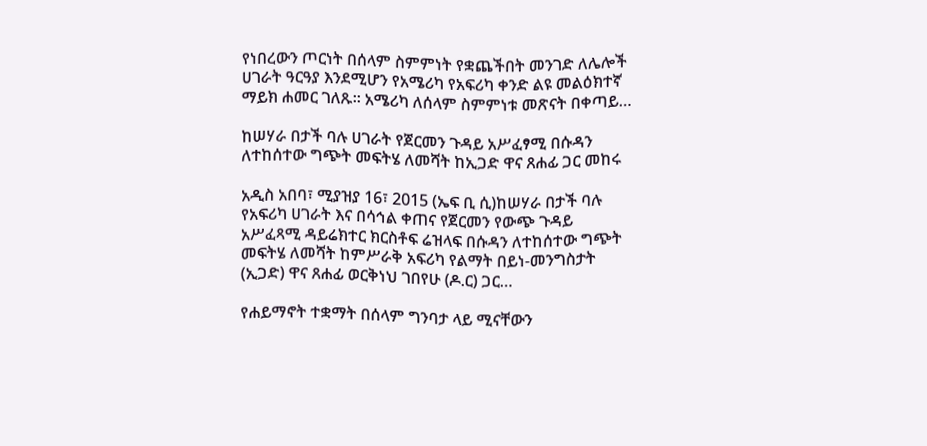የነበረውን ጦርነት በሰላም ስምምነት የቋጨችበት መንገድ ለሌሎች ሀገራት ዓርዓያ እንደሚሆን የአሜሪካ የአፍሪካ ቀንድ ልዩ መልዕክተኛ ማይክ ሐመር ገለጹ። አሜሪካ ለሰላም ስምምነቱ መጽናት በቀጣይ…

ከሠሃራ በታች ባሉ ሀገራት የጀርመን ጉዳይ አሥፈፃሚ በሱዳን ለተከሰተው ግጭት መፍትሄ ለመሻት ከኢጋድ ዋና ጸሐፊ ጋር መከሩ

አዲስ አበባ፣ ሚያዝያ 16፣ 2015 (ኤፍ ቢ ሲ)ከሠሃራ በታች ባሉ የአፍሪካ ሀገራት እና በሳኅል ቀጠና የጀርመን የውጭ ጉዳይ አሥፈጻሚ ዳይሬክተር ክርስቶፍ ሬዝላፍ በሱዳን ለተከሰተው ግጭት መፍትሄ ለመሻት ከምሥራቅ አፍሪካ የልማት በይነ-መንግስታት (ኢጋድ) ዋና ጸሐፊ ወርቅነህ ገበየሁ (ዶ.ር) ጋር…

የሐይማኖት ተቋማት በሰላም ግንባታ ላይ ሚናቸውን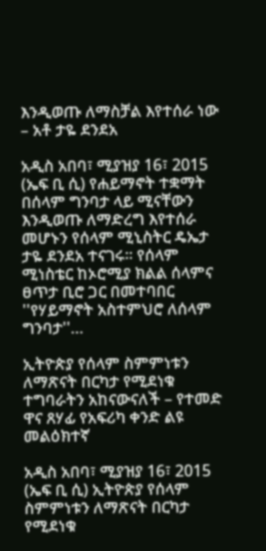እንዲወጡ ለማስቻል እየተሰራ ነው – አቶ ታዬ ደንደአ

አዲስ አበባ፣ ሚያዝያ 16፣ 2015 (ኤፍ ቢ ሲ) የሐይማኖት ተቋማት በሰላም ግንባታ ላይ ሚናቸውን እንዲወጡ ለማድረግ እየተሰራ መሆኑን የሰላም ሚኒስትር ዴኤታ ታዬ ደንደአ ተናገሩ፡፡ የሰላም ሚነስቴር ከኦሮሚያ ክልል ሰላምና ፀጥታ ቢሮ ጋር በመተባበር ''የሃይማኖት አስተምህሮ ለሰላም ግንባታ''…

ኢትዮጵያ የሰላም ስምምነቱን ለማጽናት በርካታ የሚደነቁ ተግባራትን አከናውናለች – የተመድ ዋና ጸሃፊ የአፍሪካ ቀንድ ልዩ መልዕክተኛ

አዲስ አበባ፣ ሚያዝያ 16፣ 2015 (ኤፍ ቢ ሲ) ኢትዮጵያ የሰላም ስምምነቱን ለማጽናት በርካታ የሚደነቁ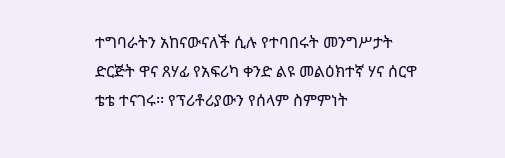ተግባራትን አከናውናለች ሲሉ የተባበሩት መንግሥታት ድርጅት ዋና ጸሃፊ የአፍሪካ ቀንድ ልዩ መልዕክተኛ ሃና ሰርዋ ቴቴ ተናገሩ፡፡ የፕሪቶሪያውን የሰላም ስምምነት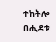ተከትሎ በሒደቱ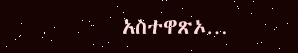አስተዋጽኦ…